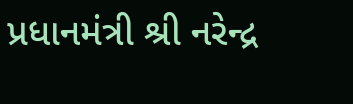પ્રધાનમંત્રી શ્રી નરેન્દ્ર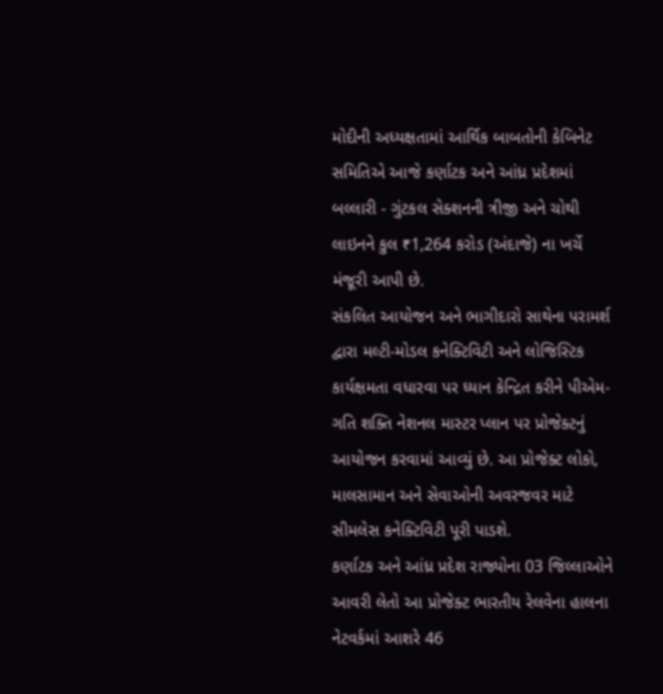મોદીની અધ્યક્ષતામાં આર્થિક બાબતોની કેબિનેટ સમિતિએ આજે કર્ણાટક અને આંધ્ર પ્રદેશમાં બલ્લારી - ગુંટકલ સેક્શનની ત્રીજી અને ચોથી લાઇનને કુલ ₹1,264 કરોડ (અંદાજે) ના ખર્ચે મંજૂરી આપી છે.
સંકલિત આયોજન અને ભાગીદારો સાથેના પરામર્શ દ્વારા મલ્ટી-મોડલ કનેક્ટિવિટી અને લોજિસ્ટિક કાર્યક્ષમતા વધારવા પર ધ્યાન કેન્દ્રિત કરીને પીએમ-ગતિ શક્તિ નેશનલ માસ્ટર પ્લાન પર પ્રોજેક્ટનું આયોજન કરવામાં આવ્યું છે. આ પ્રોજેક્ટ લોકો, માલસામાન અને સેવાઓની અવરજવર માટે સીમલેસ કનેક્ટિવિટી પૂરી પાડશે.
કર્ણાટક અને આંધ્ર પ્રદેશ રાજ્યોના 03 જિલ્લાઓને આવરી લેતો આ પ્રોજેક્ટ ભારતીય રેલવેના હાલના નેટવર્કમાં આશરે 46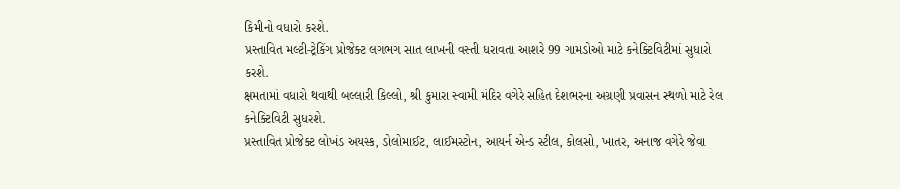કિમીનો વધારો કરશે.
પ્રસ્તાવિત મલ્ટી-ટ્રેકિંગ પ્રોજેક્ટ લગભગ સાત લાખની વસ્તી ધરાવતા આશરે 99 ગામડોઓ માટે કનેક્ટિવિટીમાં સુધારો કરશે.
ક્ષમતામાં વધારો થવાથી બલ્લારી કિલ્લો, શ્રી કુમારા સ્વામી મંદિર વગેરે સહિત દેશભરના અગ્રણી પ્રવાસન સ્થળો માટે રેલ કનેક્ટિવિટી સુધરશે.
પ્રસ્તાવિત પ્રોજેક્ટ લોખંડ અયસ્ક, ડોલોમાઈટ, લાઈમસ્ટોન, આયર્ન એન્ડ સ્ટીલ, કોલસો, ખાતર, અનાજ વગેરે જેવા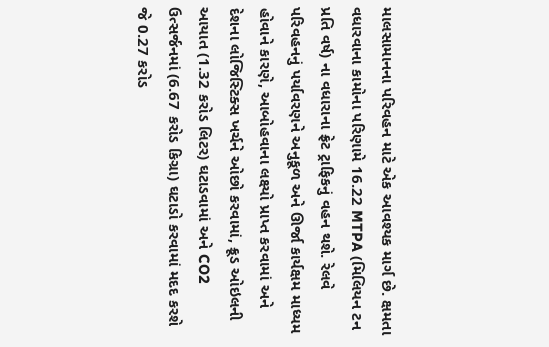માલસામાનના પરિવહન માટે એક આવશ્યક માર્ગ છે. ક્ષમતા વધારવાના કામોના પરિણામે 16.22 MTPA (મિલિયન ટન પ્રતિ વર્ષ) ના વધારાના ફ્રેટ ટ્રાફિકનું વહન થશે. રેલવે પરિવહનનું પર્યાવરણને અનુકૂળ અને ઊર્જા કાર્યક્ષમ માધ્યમ હોવાને કારણે, આબોહવાના લક્ષ્યો પ્રાપ્ત કરવામાં અને દેશના લોજિસ્ટિક્સ ખર્ચને ઓછો કરવામાં, ક્રૂડ ઓઇલની આયાત (1.32 કરોડ લિટર) ઘટાડવામાં અને CO2 ઉત્સર્જનમાં (6.67 કરોડ કિગ્રા) ઘટાડો કરવામાં મદદ કરશે જે 0.27 કરોડ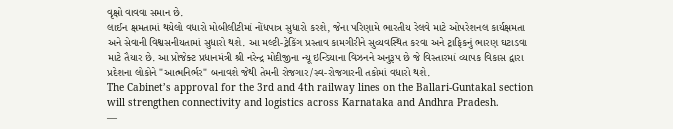વૃક્ષો વાવવા સમાન છે.
લાઈન ક્ષમતામાં થયેલો વધારો મોબીલીટીમાં નોંધપાત્ર સુધારો કરશે, જેના પરિણામે ભારતીય રેલવે માટે ઓપરેશનલ કાર્યક્ષમતા અને સેવાની વિશ્વસનીયતામાં સુધારો થશે. આ મલ્ટી-ટ્રેકિંગ પ્રસ્તાવ કામગીરીને સુવ્યવસ્થિત કરવા અને ટ્રાફિકનું ભારણ ઘટાડવા માટે તૈયાર છે. આ પ્રોજેક્ટ પ્રધાનમંત્રી શ્રી નરેન્દ્ર મોદીજીના ન્યૂ ઇન્ડિયાના વિઝનને અનુરૂપ છે જે વિસ્તારમાં વ્યાપક વિકાસ દ્વારા પ્રદેશના લોકોને "આત્મનિર્ભર" બનાવશે જેથી તેમની રોજગાર/સ્વ-રોજગારની તકોમાં વધારો થશે.
The Cabinet’s approval for the 3rd and 4th railway lines on the Ballari-Guntakal section will strengthen connectivity and logistics across Karnataka and Andhra Pradesh.
—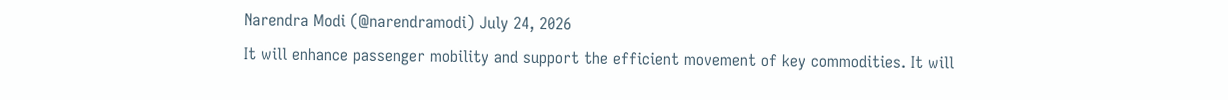Narendra Modi (@narendramodi) July 24, 2026
It will enhance passenger mobility and support the efficient movement of key commodities. It will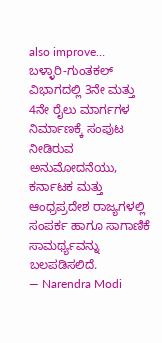also improve…
ಬಳ್ಳಾರಿ-ಗುಂತಕಲ್ ವಿಭಾಗದಲ್ಲಿ 3ನೇ ಮತ್ತು 4ನೇ ರೈಲು ಮಾರ್ಗಗಳ ನಿರ್ಮಾಣಕ್ಕೆ ಸಂಪುಟ ನೀಡಿರುವ ಅನುಮೋದನೆಯು, ಕರ್ನಾಟಕ ಮತ್ತು ಆಂಧ್ರಪ್ರದೇಶ ರಾಜ್ಯಗಳಲ್ಲಿ ಸಂಪರ್ಕ ಹಾಗೂ ಸಾಗಾಣಿಕೆ ಸಾಮರ್ಥ್ಯವನ್ನು ಬಲಪಡಿಸಲಿದೆ.
— Narendra Modi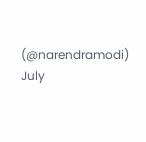(@narendramodi) July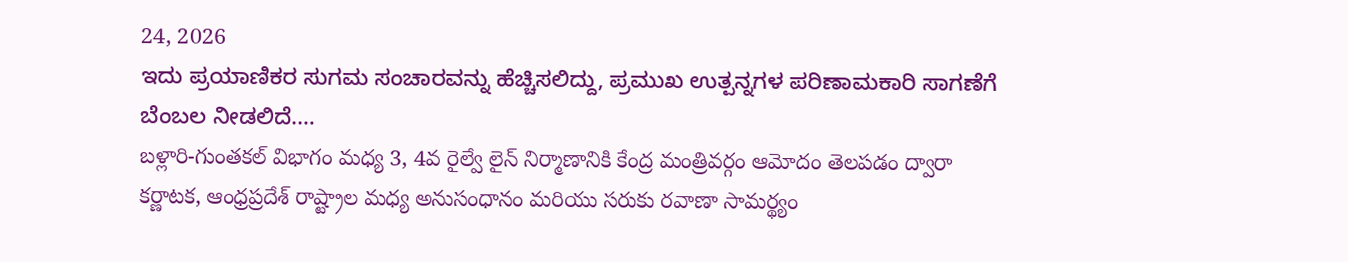24, 2026
ಇದು ಪ್ರಯಾಣಿಕರ ಸುಗಮ ಸಂಚಾರವನ್ನು ಹೆಚ್ಚಿಸಲಿದ್ದು, ಪ್ರಮುಖ ಉತ್ಪನ್ನಗಳ ಪರಿಣಾಮಕಾರಿ ಸಾಗಣೆಗೆ ಬೆಂಬಲ ನೀಡಲಿದೆ.…
బళ్లారి-గుంతకల్ విభాగం మధ్య 3, 4వ రైల్వే లైన్ నిర్మాణానికి కేంద్ర మంత్రివర్గం ఆమోదం తెలపడం ద్వారా కర్ణాటక, ఆంధ్రప్రదేశ్ రాష్ట్రాల మధ్య అనుసంధానం మరియు సరుకు రవాణా సామర్థ్యం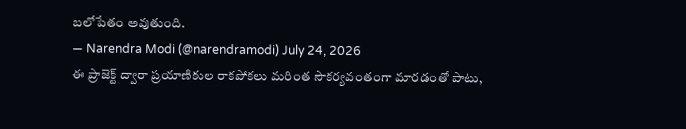బలోపేతం అవుతుంది.
— Narendra Modi (@narendramodi) July 24, 2026
ఈ ప్రాజెక్ట్ ద్వారా ప్రయాణికుల రాకపోకలు మరింత సౌకర్యవంతంగా మారడంతో పాటు,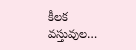కీలక వస్తువుల…